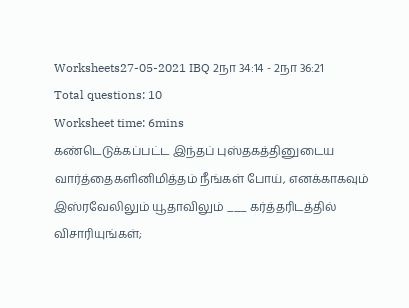Worksheets27-05-2021 IBQ 2நா 34:14 - 2நா 36:21
Total questions: 10
Worksheet time: 6mins
கண்டெடுக்கப்பட்ட இந்தப் புஸ்தகத்தினுடைய வார்த்தைகளினிமித்தம் நீங்கள் போய், எனக்காகவும் இஸ்ரவேலிலும் யூதாவிலும் ___ கர்த்தரிடத்தில் விசாரியுங்கள்;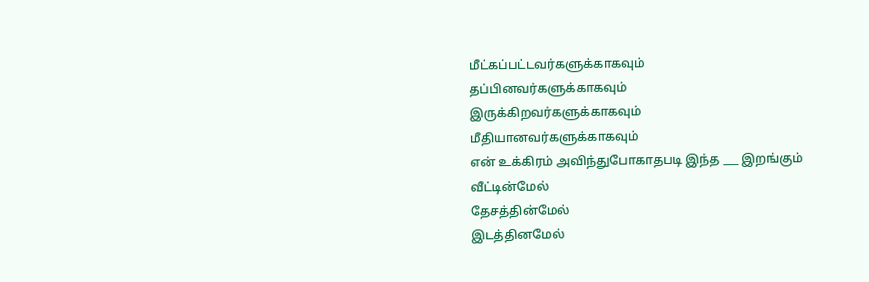மீட்கப்பட்டவர்களுக்காகவும்
தப்பினவர்களுக்காகவும்
இருக்கிறவர்களுக்காகவும்
மீதியானவர்களுக்காகவும்
என் உக்கிரம் அவிந்துபோகாதபடி இந்த ___ இறங்கும்
வீட்டின்மேல்
தேசத்தின்மேல்
இடத்தினமேல்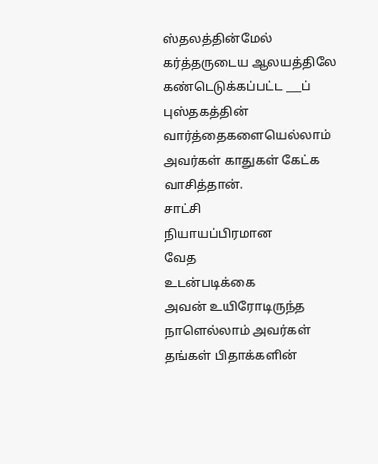ஸ்தலத்தின்மேல்
கர்த்தருடைய ஆலயத்திலே கண்டெடுக்கப்பட்ட ___ப் புஸ்தகத்தின் வார்த்தைகளையெல்லாம் அவர்கள் காதுகள் கேட்க வாசித்தான்.
சாட்சி
நியாயப்பிரமான
வேத
உடன்படிக்கை
அவன் உயிரோடிருந்த நாளெல்லாம் அவர்கள் தங்கள் பிதாக்களின்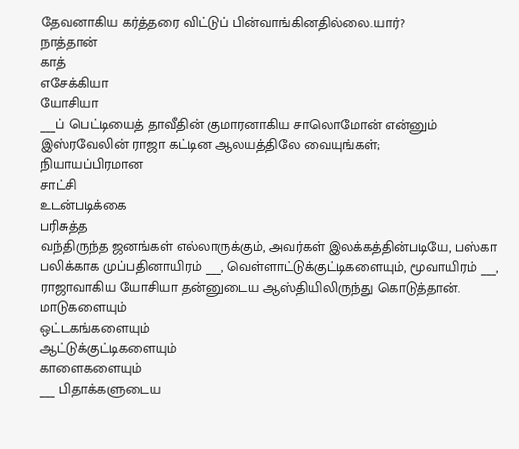தேவனாகிய கர்த்தரை விட்டுப் பின்வாங்கினதில்லை.யார்?
நாத்தான்
காத்
எசேக்கியா
யோசியா
___ப் பெட்டியைத் தாவீதின் குமாரனாகிய சாலொமோன் என்னும் இஸ்ரவேலின் ராஜா கட்டின ஆலயத்திலே வையுங்கள்;
நியாயப்பிரமான
சாட்சி
உடன்படிக்கை
பரிசுத்த
வந்திருந்த ஜனங்கள் எல்லாருக்கும், அவர்கள் இலக்கத்தின்படியே, பஸ்கா பலிக்காக முப்பதினாயிரம் ___, வெள்ளாட்டுக்குட்டிகளையும், மூவாயிரம் ___, ராஜாவாகிய யோசியா தன்னுடைய ஆஸ்தியிலிருந்து கொடுத்தான்.
மாடுகளையும்
ஒட்டகங்களையும்
ஆட்டுக்குட்டிகளையும்
காளைகளையும்
___ பிதாக்களுடைய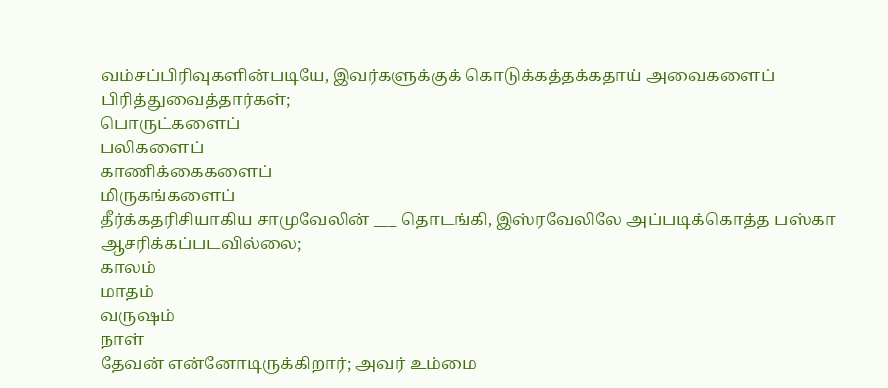வம்சப்பிரிவுகளின்படியே, இவர்களுக்குக் கொடுக்கத்தக்கதாய் அவைகளைப் பிரித்துவைத்தார்கள்;
பொருட்களைப்
பலிகளைப்
காணிக்கைகளைப்
மிருகங்களைப்
தீர்க்கதரிசியாகிய சாமுவேலின் ___ தொடங்கி, இஸ்ரவேலிலே அப்படிக்கொத்த பஸ்கா ஆசரிக்கப்படவில்லை;
காலம்
மாதம்
வருஷம்
நாள்
தேவன் என்னோடிருக்கிறார்; அவர் உம்மை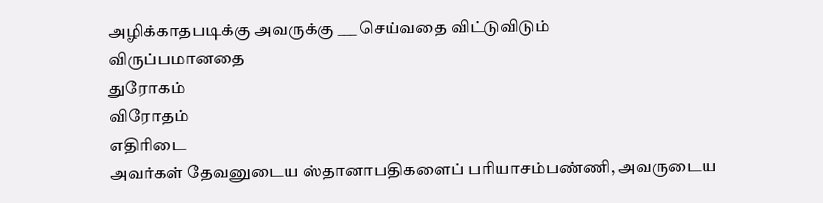அழிக்காதபடிக்கு அவருக்கு ___ செய்வதை விட்டுவிடும்
விருப்பமானதை
துரோகம்
விரோதம்
எதிரிடை
அவர்கள் தேவனுடைய ஸ்தானாபதிகளைப் பரியாசம்பண்ணி, அவருடைய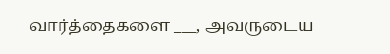வார்த்தைகளை ___, அவருடைய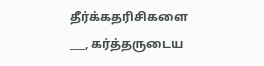தீர்க்கதரிசிகளை ___, கர்த்தருடைய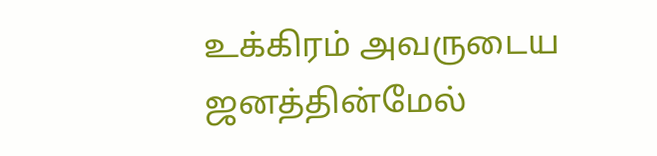உக்கிரம் அவருடைய ஜனத்தின்மேல்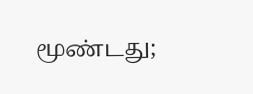மூண்டது;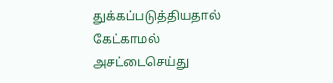துக்கப்படுத்தியதால்
கேட்காமல்
அசட்டைசெய்து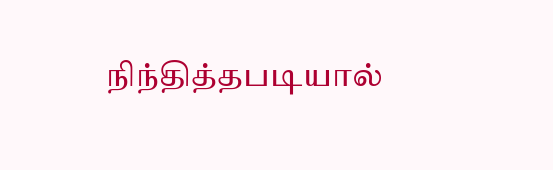நிந்தித்தபடியால்